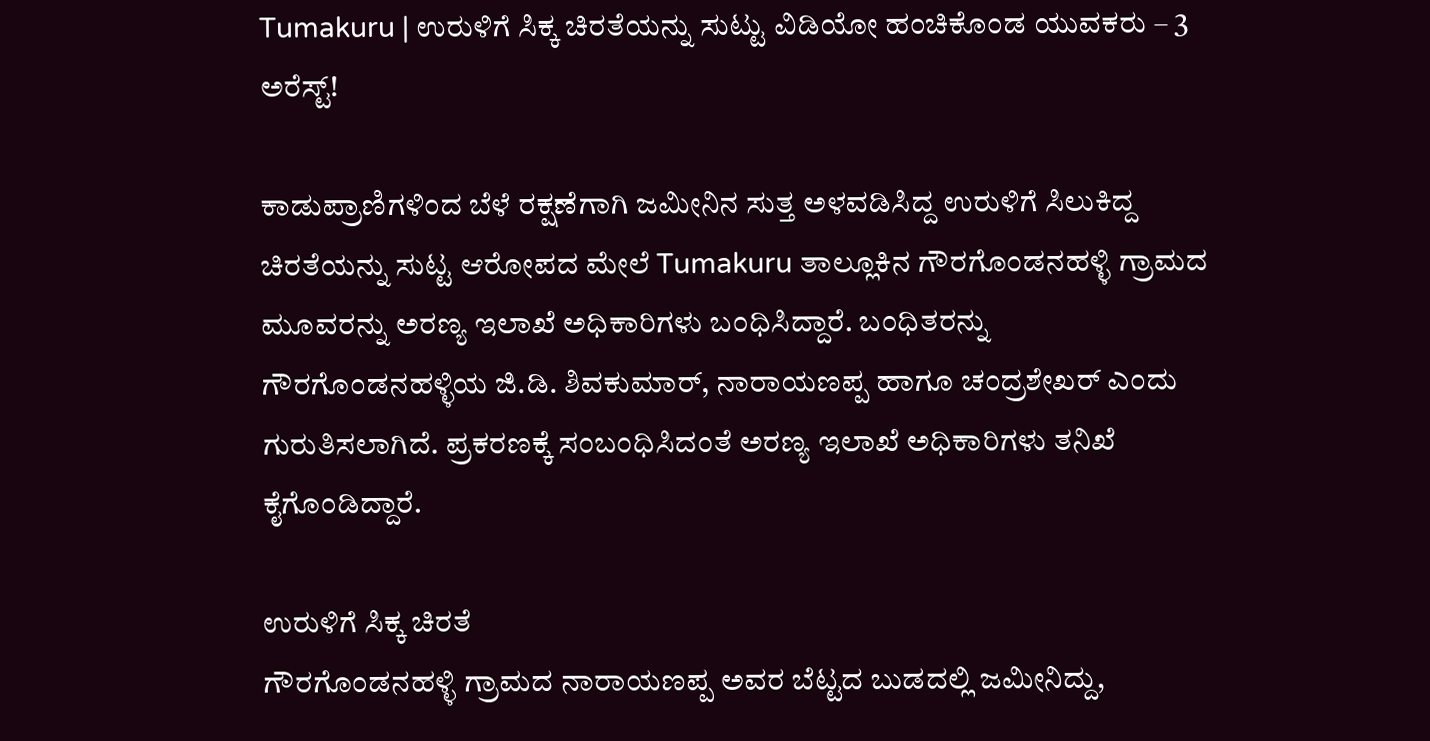Tumakuru | ಉರುಳಿಗೆ ಸಿಕ್ಕ ಚಿರತೆಯನ್ನು ಸುಟ್ಟು ವಿಡಿಯೋ ಹಂಚಿಕೊಂಡ ಯುವಕರು – 3 ಅರೆಸ್ಟ್!

ಕಾಡುಪ್ರಾಣಿಗಳಿಂದ ಬೆಳೆ ರಕ್ಷಣೆಗಾಗಿ ಜಮೀನಿನ ಸುತ್ತ ಅಳವಡಿಸಿದ್ದ ಉರುಳಿಗೆ ಸಿಲುಕಿದ್ದ ಚಿರತೆಯನ್ನು ಸುಟ್ಟ ಆರೋಪದ ಮೇಲೆ Tumakuru ತಾಲ್ಲೂಕಿನ ಗೌರಗೊಂಡನಹಳ್ಳಿ ಗ್ರಾಮದ ಮೂವರನ್ನು ಅರಣ್ಯ ಇಲಾಖೆ ಅಧಿಕಾರಿಗಳು ಬಂಧಿಸಿದ್ದಾರೆ. ಬಂಧಿತರನ್ನು ಗೌರಗೊಂಡನಹಳ್ಳಿಯ ಜಿ.ಡಿ. ಶಿವಕುಮಾರ್, ನಾರಾಯಣಪ್ಪ ಹಾಗೂ ಚಂದ್ರಶೇಖರ್ ಎಂದು ಗುರುತಿಸಲಾಗಿದೆ. ಪ್ರಕರಣಕ್ಕೆ ಸಂಬಂಧಿಸಿದಂತೆ ಅರಣ್ಯ ಇಲಾಖೆ ಅಧಿಕಾರಿಗಳು ತನಿಖೆ ಕೈಗೊಂಡಿದ್ದಾರೆ.

ಉರುಳಿಗೆ ಸಿಕ್ಕ ಚಿರತೆ
ಗೌರಗೊಂಡನಹಳ್ಳಿ ಗ್ರಾಮದ ನಾರಾಯಣಪ್ಪ ಅವರ ಬೆಟ್ಟದ ಬುಡದಲ್ಲಿ ಜಮೀನಿದ್ದು,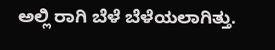ಅಲ್ಲಿ ರಾಗಿ ಬೆಳೆ ಬೆಳೆಯಲಾಗಿತ್ತು.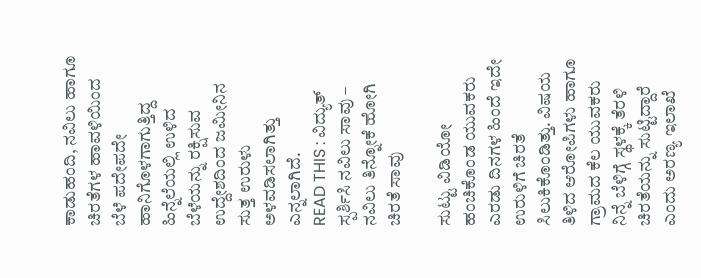ಕಾಡುಹಂದಿ, ನವಿಲು ಹಾಗೂ ಚಿರತೆಗಳ ಹಾವಳಿಯಿಂದ ಬೆಳೆ ಪದೇಪದೇ ಹಾನಿಗೊಳಗಾಗುತ್ತಿದ್ದ ಹಿನ್ನೆಲೆಯಲ್ಲಿ ಉಳಿದ ಬೆಳೆಯನ್ನು ರಕ್ಷಿಸುವ ಉದ್ದೇಶದಿಂದ ಜಮೀನಿನ ಸುತ್ತ ಉರುಳು ಅಳವಡಿಸಲಾಗಿತ್ತು ಎನ್ನಲಾಗಿದೆ.
READ THIS : ವಿದ್ಯುತ್ ಸ್ಪರ್ಶಿಸಿ ನವಿಲು ಸಾವು – ನವಿಲು ತಿನ್ನೋಕೆ ಹೋಗಿ ಚಿರತೆ ಸಾವು

ಸುಟ್ಟು ವಿಡಿಯೋ ಹಂಚಿಕೊಂಡ ಯುವಕರು
ಎರಡು ದಿನಗಳ ಹಿಂದೆ ಇದೇ ಉರುಳಿಗೆ ಚಿರತೆ ಸಿಲುಕಿಕೊಂಡಿತ್ತು. ವಿಷಯ ತಿಳಿದ ಆರೋಪಿಗಳು ಹಾಗೂ ಗ್ರಾಮದ ಕೆಲ ಯುವಕರು ನಿನ್ನೆ ಬೆಳಿಗ್ಗೆ ಸ್ಥಳಕ್ಕೆ ತೆರಳಿ ಚಿರತೆಯನ್ನು ಸುಟ್ಟಿದ್ದಾರೆ ಎಂದು ಅರಣ್ಯ ಇಲಾಖೆ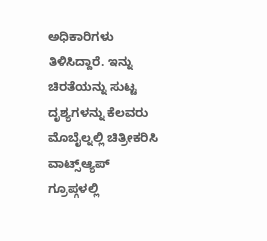ಅಧಿಕಾರಿಗಳು ತಿಳಿಸಿದ್ದಾರೆ. ಇನ್ನು ಚಿರತೆಯನ್ನು ಸುಟ್ಟ ದೃಶ್ಯಗಳನ್ನು ಕೆಲವರು ಮೊಬೈಲ್ನಲ್ಲಿ ಚಿತ್ರೀಕರಿಸಿ ವಾಟ್ಸ್ಆ್ಯಪ್ ಗ್ರೂಪ್ಗಳಲ್ಲಿ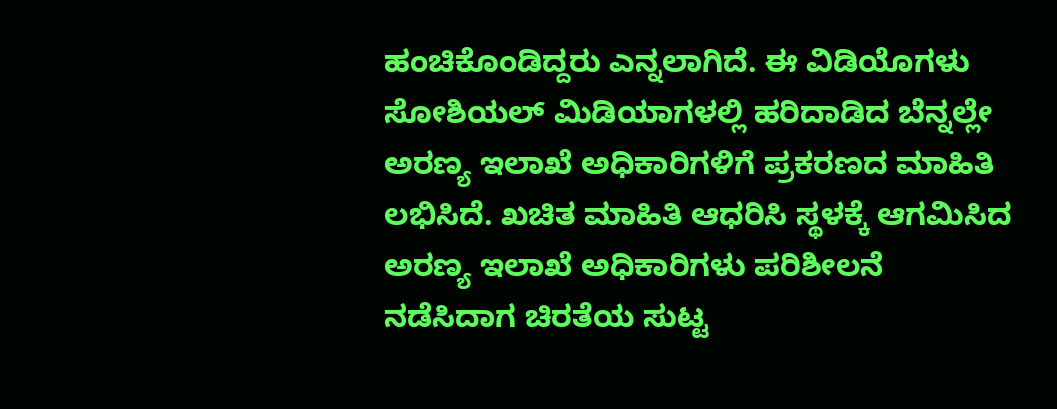ಹಂಚಿಕೊಂಡಿದ್ದರು ಎನ್ನಲಾಗಿದೆ. ಈ ವಿಡಿಯೊಗಳು ಸೋಶಿಯಲ್ ಮಿಡಿಯಾಗಳಲ್ಲಿ ಹರಿದಾಡಿದ ಬೆನ್ನಲ್ಲೇ ಅರಣ್ಯ ಇಲಾಖೆ ಅಧಿಕಾರಿಗಳಿಗೆ ಪ್ರಕರಣದ ಮಾಹಿತಿ ಲಭಿಸಿದೆ. ಖಚಿತ ಮಾಹಿತಿ ಆಧರಿಸಿ ಸ್ಥಳಕ್ಕೆ ಆಗಮಿಸಿದ ಅರಣ್ಯ ಇಲಾಖೆ ಅಧಿಕಾರಿಗಳು ಪರಿಶೀಲನೆ ನಡೆಸಿದಾಗ ಚಿರತೆಯ ಸುಟ್ಟ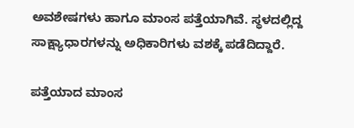ಅವಶೇಷಗಳು ಹಾಗೂ ಮಾಂಸ ಪತ್ತೆಯಾಗಿವೆ. ಸ್ಥಳದಲ್ಲಿದ್ದ ಸಾಕ್ಷ್ಯಾಧಾರಗಳನ್ನು ಅಧಿಕಾರಿಗಳು ವಶಕ್ಕೆ ಪಡೆದಿದ್ದಾರೆ.

ಪತ್ತೆಯಾದ ಮಾಂಸ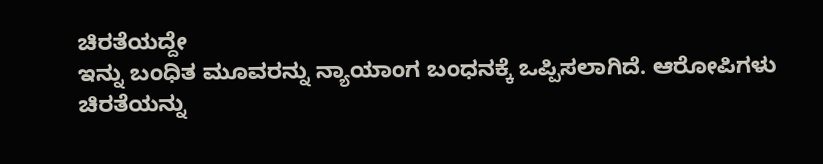ಚಿರತೆಯದ್ದೇ
ಇನ್ನು ಬಂಧಿತ ಮೂವರನ್ನು ನ್ಯಾಯಾಂಗ ಬಂಧನಕ್ಕೆ ಒಪ್ಪಿಸಲಾಗಿದೆ. ಆರೋಪಿಗಳು ಚಿರತೆಯನ್ನು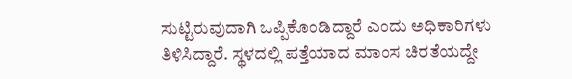ಸುಟ್ಟಿರುವುದಾಗಿ ಒಪ್ಪಿಕೊಂಡಿದ್ದಾರೆ ಎಂದು ಅಧಿಕಾರಿಗಳು ತಿಳಿಸಿದ್ದಾರೆ. ಸ್ಥಳದಲ್ಲಿ ಪತ್ತೆಯಾದ ಮಾಂಸ ಚಿರತೆಯದ್ದೇ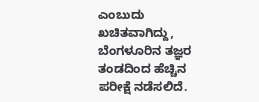ಎಂಬುದು ಖಚಿತವಾಗಿದ್ದು, ಬೆಂಗಳೂರಿನ ತಜ್ಞರ ತಂಡದಿಂದ ಹೆಚ್ಚಿನ ಪರೀಕ್ಷೆ ನಡೆಸಲಿದೆ.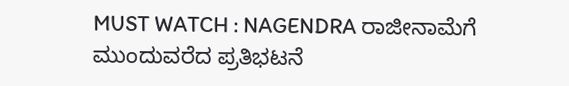MUST WATCH : NAGENDRA ರಾಜೀನಾಮೆಗೆ ಮುಂದುವರೆದ ಪ್ರತಿಭಟನೆ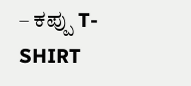– ಕಪ್ಪು T-SHIRT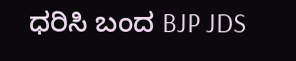ಧರಿಸಿ ಬಂದ BJP JDS